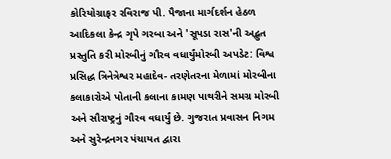કોરિયોગ્રાફર રવિરાજ પી. પૈજાના માર્ગદર્શન હેઠળ આદિકલા કેન્દ્ર ગૃપે ગરબા અને 'સૂપડા રાસ'ની અદ્ભુત પ્રસ્તુતિ કરી મોરબીનું ગૌરવ વધાર્યુંમોરબી અપડેટ: વિશ્વ પ્રસિદ્ધ ત્રિનેત્રેશ્વર મહાદેવ- તરણેતરના મેળામાં મોરબીના કલાકારોએ પોતાની કલાના કામણ પાથરીને સમગ્ર મોરબી અને સૌરાષ્ટ્રનું ગૌરવ વધાર્યું છે. ગુજરાત પ્રવાસન નિગમ અને સુરેન્દ્રનગર પંચાયત દ્વારા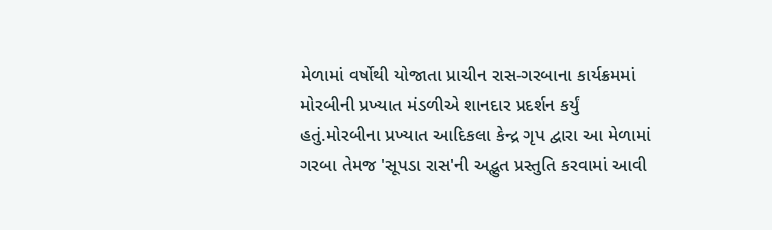મેળામાં વર્ષોથી યોજાતા પ્રાચીન રાસ-ગરબાના કાર્યક્રમમાં મોરબીની પ્રખ્યાત મંડળીએ શાનદાર પ્રદર્શન કર્યું હતું.મોરબીના પ્રખ્યાત આદિકલા કેન્દ્ર ગૃપ દ્વારા આ મેળામાં ગરબા તેમજ 'સૂપડા રાસ'ની અદ્ભુત પ્રસ્તુતિ કરવામાં આવી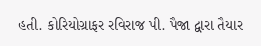હતી. કોરિયોગ્રાફર રવિરાજ પી. પૈજા દ્વારા તૈયાર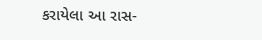કરાયેલા આ રાસ-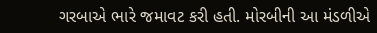ગરબાએ ભારે જમાવટ કરી હતી. મોરબીની આ મંડળીએ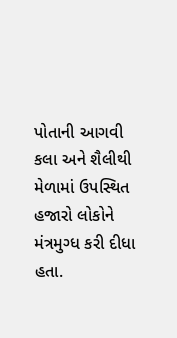પોતાની આગવી કલા અને શૈલીથી મેળામાં ઉપસ્થિત હજારો લોકોને મંત્રમુગ્ધ કરી દીધા હતા.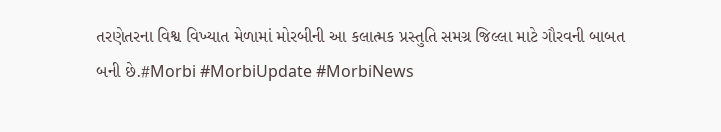તરણેતરના વિશ્વ વિખ્યાત મેળામાં મોરબીની આ કલાત્મક પ્રસ્તુતિ સમગ્ર જિલ્લા માટે ગૌરવની બાબત બની છે.#Morbi #MorbiUpdate #MorbiNews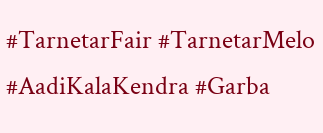#TarnetarFair #TarnetarMelo #AadiKalaKendra #Garba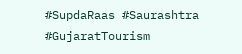#SupdaRaas #Saurashtra #GujaratTourism